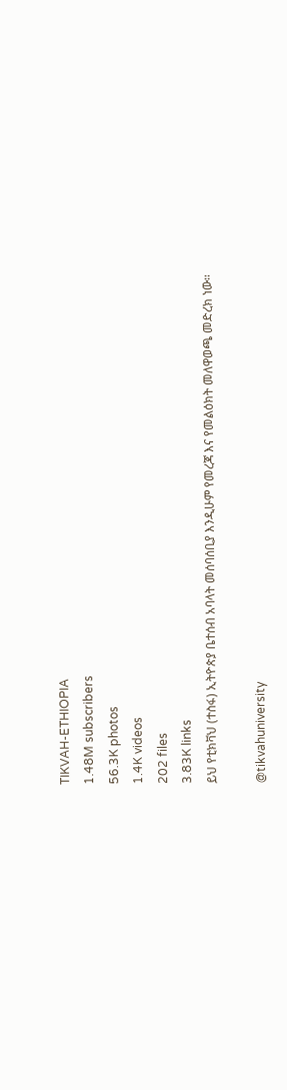TIKVAH-ETHIOPIA
1.48M subscribers
56.3K photos
1.4K videos
202 files
3.83K links
ይህ የቲክቫህ (ተስፋ) ኢትዮጵያ ቤተሰብ አባላት መሰባሰቢያ እንዲሁም የመረጃ እና የመልዕክት መለዋወጫ መድረክ ነው።

@tikvahuniversity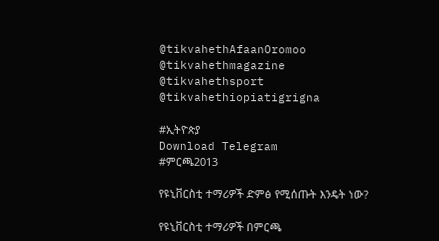@tikvahethAfaanOromoo
@tikvahethmagazine
@tikvahethsport
@tikvahethiopiatigrigna

#ኢትዮጵያ
Download Telegram
#ምርጫ2013

የዩኒቨርስቲ ተማሪዎች ድምፅ የሚሰጡት እንዴት ነው?

የዩኒቨርስቲ ተማሪዎች በምርጫ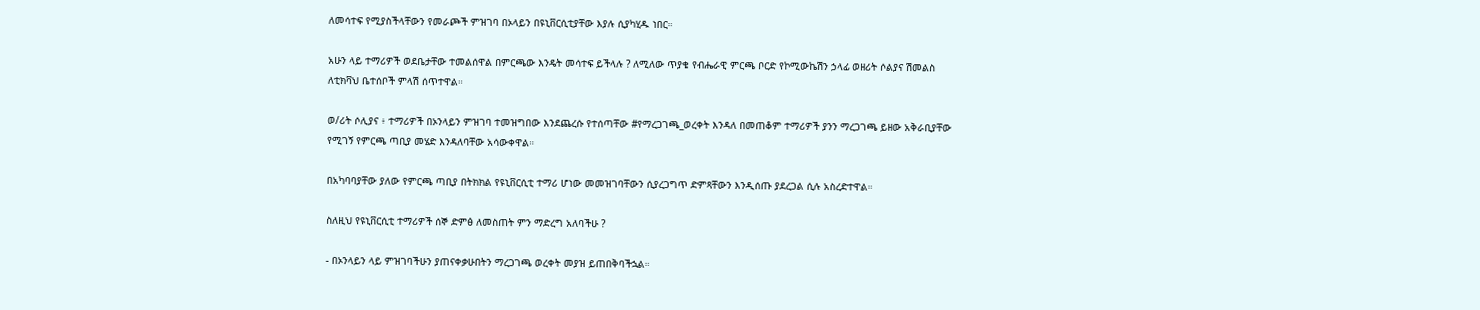ለመሳተፍ የሚያስችላቸውን የመራጮች ምዝገባ በኦላይን በዩኒቨርሲቲያቸው እያሉ ሲያካሂዱ ነበር።

አሁን ላይ ተማሪዎች ወደቤታቸው ተመልሰዋል በምርጫው እንዴት መሳተፍ ይችላሉ ? ለሚለው ጥያቄ የብሔራዊ ምርጫ ቦርድ የኮሚውኬሽን ኃላፊ ወዘሪት ሶልያና ሽመልስ ለቲክቫህ ቤተሰቦች ምላሽ ሰጥተዋል።

ወ/ሪት ሶሊያና ፥ ተማሪዎች በኦንላይን ምዝገባ ተመዝግበው እንደጨረሱ የተሰጣቸው #የማረጋገጫ_ወረቀት እንዳለ በመጠቆም ተማሪዎች ያንን ማረጋገጫ ይዘው አቅራቢያቸው የሚገኝ የምርጫ ጣቢያ መሄድ እንዳለባቸው አሳውቀዋል።

በአካባባያቸው ያለው የምርጫ ጣቢያ በትክክል የዩኒቨርሲቲ ተማሪ ሆነው መመዝገባቸውን ሲያረጋግጥ ድምጻቸውን እንዲሰጡ ያደረጋል ሲሉ አስረድተዋል።

ስለዚህ የዩኒቨርሲቲ ተማሪዎች ሰኞ ድምፅ ለመስጠት ምን ማድረግ አለባችሁ ?

- በኦንላይን ላይ ምዝገባችሁን ያጠናቀቃሁበትን ማረጋገጫ ወረቀት መያዝ ይጠበቅባችኋል።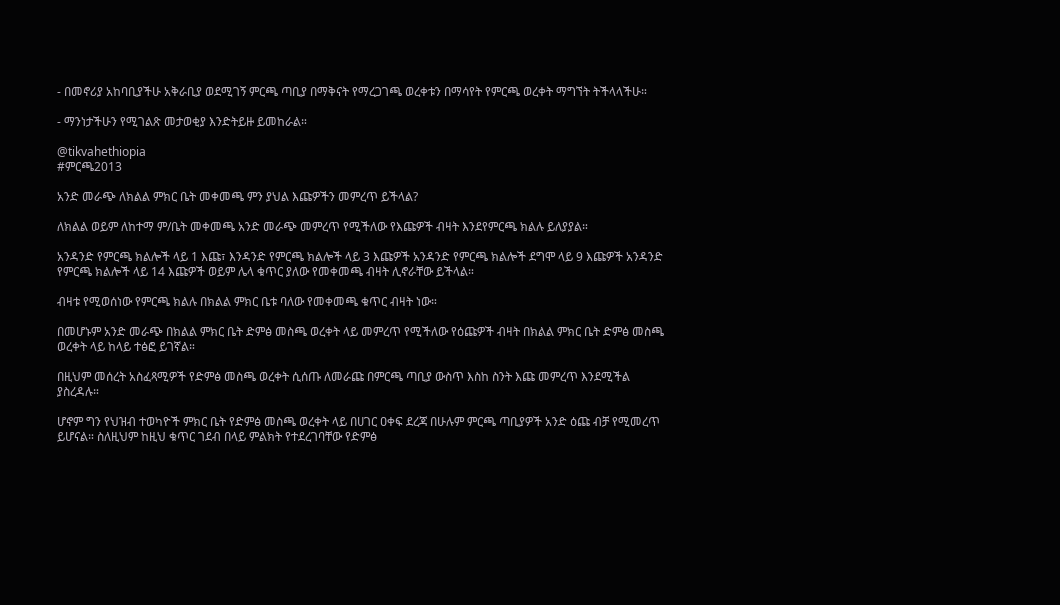- በመኖሪያ አከባቢያችሁ አቅራቢያ ወደሚገኝ ምርጫ ጣቢያ በማቅናት የማረጋገጫ ወረቀቱን በማሳየት የምርጫ ወረቀት ማግኘት ትችላላችሁ።

- ማንነታችሁን የሚገልጽ መታወቂያ እንድትይዙ ይመከራል።

@tikvahethiopia
#ምርጫ2013

አንድ መራጭ ለክልል ምክር ቤት መቀመጫ ምን ያህል እጩዎችን መምረጥ ይችላል?

ለክልል ወይም ለከተማ ም/ቤት መቀመጫ አንድ መራጭ መምረጥ የሚችለው የእጩዎች ብዛት እንደየምርጫ ክልሉ ይለያያል።

አንዳንድ የምርጫ ክልሎች ላይ 1 እጩ፣ እንዳንድ የምርጫ ክልሎች ላይ 3 እጩዎች አንዳንድ የምርጫ ክልሎች ደግሞ ላይ 9 እጩዎች አንዳንድ የምርጫ ክልሎች ላይ 14 እጩዎች ወይም ሌላ ቁጥር ያለው የመቀመጫ ብዛት ሊኖራቸው ይችላል።

ብዛቱ የሚወሰነው የምርጫ ክልሉ በክልል ምክር ቤቱ ባለው የመቀመጫ ቁጥር ብዛት ነው።

በመሆኑም አንድ መራጭ በክልል ምክር ቤት ድምፅ መስጫ ወረቀት ላይ መምረጥ የሚችለው የዕጩዎች ብዛት በክልል ምክር ቤት ድምፅ መስጫ ወረቀት ላይ ከላይ ተፅፎ ይገኛል።

በዚህም መሰረት አስፈጻሚዎች የድምፅ መስጫ ወረቀት ሲሰጡ ለመራጩ በምርጫ ጣቢያ ውስጥ እስከ ስንት እጩ መምረጥ እንደሚችል ያስረዳሉ።

ሆኖም ግን የህዝብ ተወካዮች ምክር ቤት የድምፅ መስጫ ወረቀት ላይ በሀገር ዐቀፍ ደረጃ በሁሉም ምርጫ ጣቢያዎች አንድ ዕጩ ብቻ የሚመረጥ ይሆናል። ስለዚህም ከዚህ ቁጥር ገደብ በላይ ምልክት የተደረገባቸው የድምፅ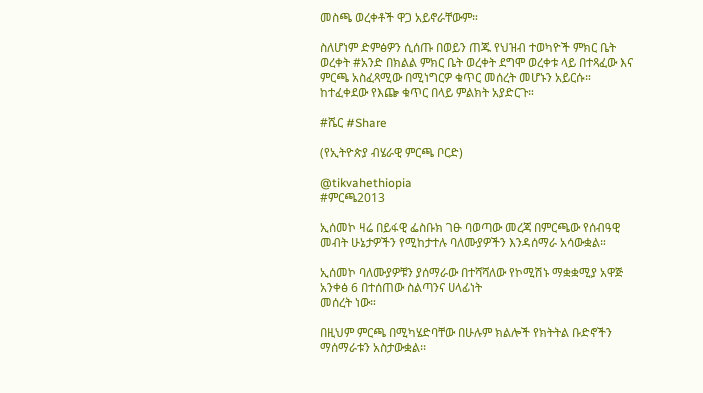መስጫ ወረቀቶች ዋጋ አይኖራቸውም።

ስለሆነም ድምፅዎን ሲሰጡ በወይን ጠጁ የህዝብ ተወካዮች ምክር ቤት ወረቀት #አንድ በክልል ምክር ቤት ወረቀት ደግሞ ወረቀቱ ላይ በተጻፈው እና ምርጫ አስፈጻሚው በሚነግርዎ ቁጥር መሰረት መሆኑን አይርሱ። ከተፈቀደው የእጬ ቁጥር በላይ ምልክት አያድርጉ።

#ሼር #Share

(የኢትዮጵያ ብሄራዊ ምርጫ ቦርድ)

@tikvahethiopia
#ምርጫ2013

ኢሰመኮ ዛሬ በይፋዊ ፌስቡክ ገፁ ባወጣው መረጃ በምርጫው የሰብዓዊ መብት ሁኔታዎችን የሚከታተሉ ባለሙያዎችን እንዳሰማራ አሳውቋል።

ኢሰመኮ ባለሙያዎቹን ያሰማራው በተሻሻለው የኮሚሽኑ ማቋቋሚያ አዋጅ አንቀፅ 6 በተሰጠው ስልጣንና ሀላፊነት
መሰረት ነው።

በዚህም ምርጫ በሚካሄድባቸው በሁሉም ክልሎች የክትትል ቡድኖችን ማሰማራቱን አስታውቋል፡፡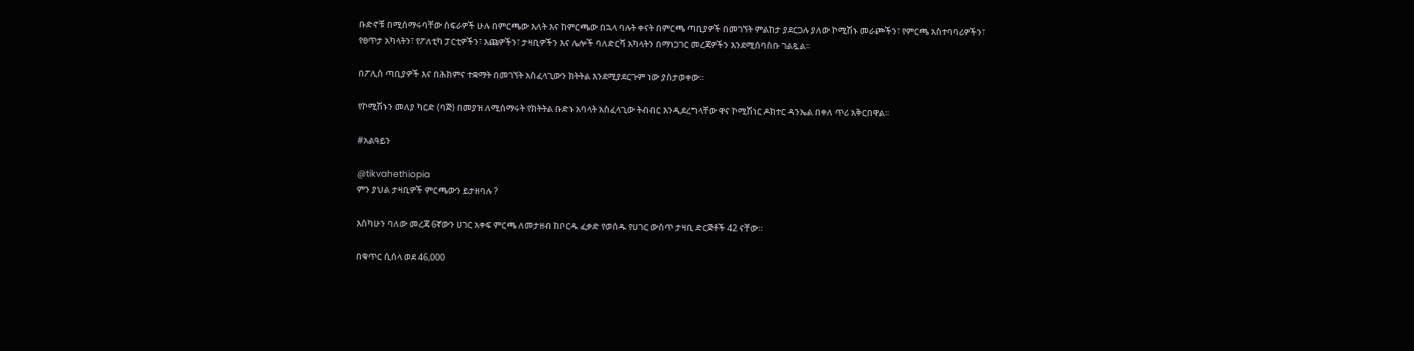ቡድኖቹ በሚሰማሩባቸው ስፍራዎች ሁሉ በምርጫው እለት እና ከምርጫው በኋላ ባሉት ቀናት በምርጫ ጣቢያዎች በመገኘት ምልከታ ያደርጋሉ ያለው ኮሚሽኑ መራጮችን፣ የምርጫ አስተባባሪዎችን፣ የፀጥታ አካላትን፣ የፖለቲካ ፓርቲዎችን፣ እጩዎችን፣ ታዛቢዎችን እና ሌሎች ባለድርሻ አካላትን በማነጋገር መረጃዎችን እንደሚሰባስቡ ገልጿል፡፡

በፖሊስ ጣቢያዎች እና በሕክምና ተቋማት በመገኘት አስፈላጊውን ክትትል እንደሚያደርጉም ነው ያስታወቀው።

የኮሚሽኑን መለያ ካርድ (ባጅ) በመያዝ ለሚሰማሩት የክትትል ቡድኑ አባላት አስፈላጊው ትብብር እንዲደረግላቸው ዋና ኮሚሽነር ዶክተር ዳንኤል በቀለ ጥሪ አቅርበዋል፡፡

#አልዓይን

@tikvahethiopia
ምን ያህል ታዛቢዎች ምርጫውን ይታዘባሉ ?

እስካሁን ባለው መረጃ 6ኛውን ሀገር አቀፍ ምርጫ ለመታዘብ ከቦርዱ ፈቃድ የወሰዱ የሀገር ውስጥ ታዛቢ ድርጅቶች 42 ናቸው።

በቁጥር ሲሰላ ወደ 46,000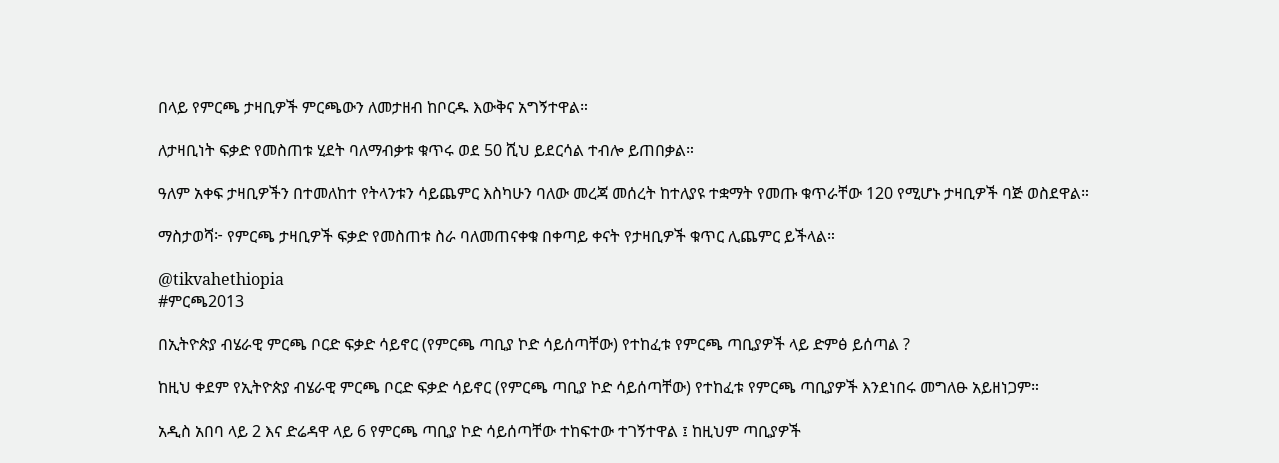በላይ የምርጫ ታዛቢዎች ምርጫውን ለመታዘብ ከቦርዱ እውቅና አግኝተዋል።

ለታዛቢነት ፍቃድ የመስጠቱ ሂደት ባለማብቃቱ ቁጥሩ ወደ 50 ሺህ ይደርሳል ተብሎ ይጠበቃል።

ዓለም አቀፍ ታዛቢዎችን በተመለከተ የትላንቱን ሳይጨምር እስካሁን ባለው መረጃ መሰረት ከተለያዩ ተቋማት የመጡ ቁጥራቸው 120 የሚሆኑ ታዛቢዎች ባጅ ወስደዋል።

ማስታወሻ፦ የምርጫ ታዛቢዎች ፍቃድ የመስጠቱ ስራ ባለመጠናቀቁ በቀጣይ ቀናት የታዛቢዎች ቁጥር ሊጨምር ይችላል።

@tikvahethiopia
#ምርጫ2013

በኢትዮጵያ ብሄራዊ ምርጫ ቦርድ ፍቃድ ሳይኖር (የምርጫ ጣቢያ ኮድ ሳይሰጣቸው) የተከፈቱ የምርጫ ጣቢያዎች ላይ ድምፅ ይሰጣል ?

ከዚህ ቀደም የኢትዮጵያ ብሄራዊ ምርጫ ቦርድ ፍቃድ ሳይኖር (የምርጫ ጣቢያ ኮድ ሳይሰጣቸው) የተከፈቱ የምርጫ ጣቢያዎች እንደነበሩ መግለፁ አይዘነጋም።

አዲስ አበባ ላይ 2 እና ድሬዳዋ ላይ 6 የምርጫ ጣቢያ ኮድ ሳይሰጣቸው ተከፍተው ተገኝተዋል ፤ ከዚህም ጣቢያዎች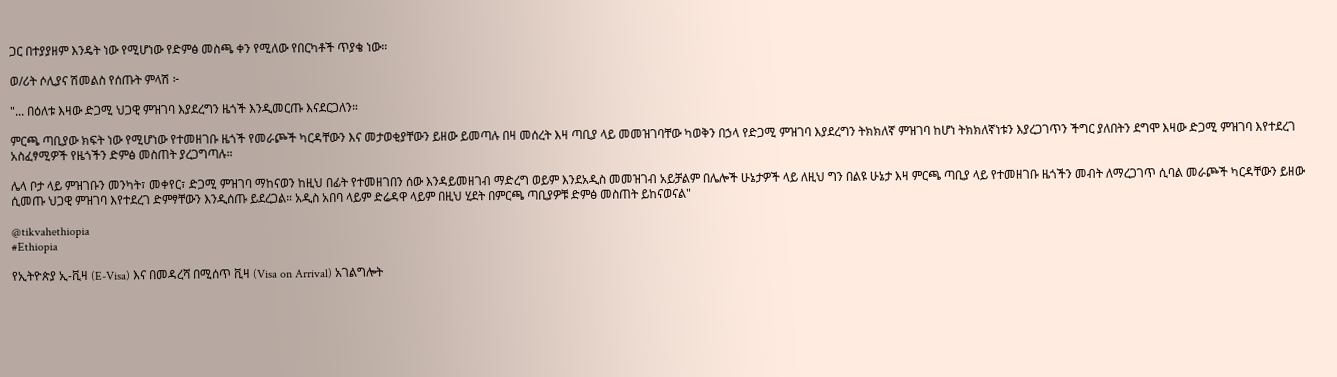ጋር በተያያዘም እንዴት ነው የሚሆነው የድምፅ መስጫ ቀን የሚለው የበርካቶች ጥያቄ ነው።

ወ/ሪት ሶሊያና ሽመልስ የሰጡት ምላሽ ፦

"... በዕለቱ እዛው ድጋሚ ህጋዊ ምዝገባ እያደረግን ዜጎች እንዲመርጡ እናደርጋለን።

ምርጫ ጣቢያው ክፍት ነው የሚሆነው የተመዘገቡ ዜጎች የመራጮች ካርዳቸውን እና መታወቂያቸውን ይዘው ይመጣሉ በዛ መሰረት እዛ ጣቢያ ላይ መመዝገባቸው ካወቅን በኃላ የድጋሚ ምዝገባ እያደረግን ትክክለኛ ምዝገባ ከሆነ ትክክለኛነቱን እያረጋገጥን ችግር ያለበትን ደግሞ እዛው ድጋሚ ምዝገባ እየተደረገ አስፈፃሚዎች የዜጎችን ድምፅ መስጠት ያረጋግጣሉ።

ሌላ ቦታ ላይ ምዝገቡን መንካት፣ መቀየር፣ ድጋሚ ምዝገባ ማከናወን ከዚህ በፊት የተመዘገበን ሰው እንዳይመዘገብ ማድረግ ወይም እንደአዲስ መመዝገብ አይቻልም በሌሎች ሁኔታዎች ላይ ለዚህ ግን በልዩ ሁኔታ እዛ ምርጫ ጣቢያ ላይ የተመዘገቡ ዜጎችን መብት ለማረጋገጥ ሲባል መራጮች ካርዳቸውን ይዘው ሲመጡ ህጋዊ ምዝገባ እየተደረገ ድምፃቸውን እንዲሰጡ ይደረጋል። አዲስ አበባ ላይም ድሬዳዋ ላይም በዚህ ሂደት በምርጫ ጣቢያዎቹ ድምፅ መስጠት ይከናወናል"

@tikvahethiopia
#Ethiopia

የኢትዮጵያ ኢ-ቪዛ (E-Visa) እና በመዳረሻ በሚሰጥ ቪዛ (Visa on Arrival) አገልግሎት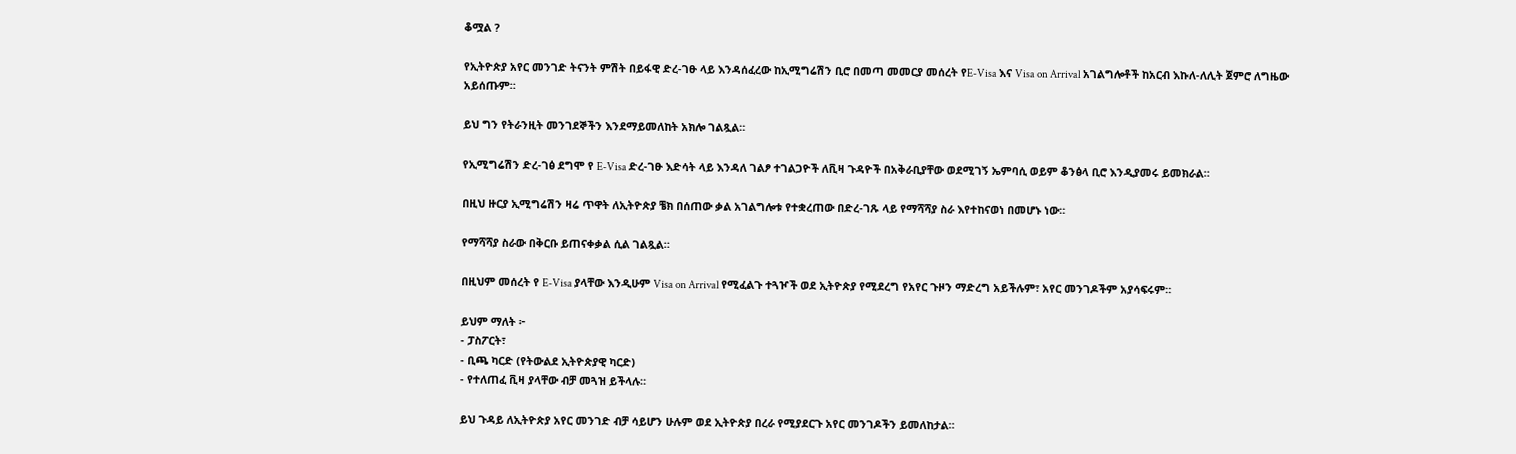ቆሟል ?

የኢትዮጵያ አየር መንገድ ትናንት ምሽት በይፋዊ ድረ-ገፁ ላይ እንዳሰፈረው ከኢሚግሬሽን ቢሮ በመጣ መመርያ መሰረት የE-Visa እና Visa on Arrival አገልግሎቶች ከአርብ እኩለ-ለሊት ጀምሮ ለግዜው አይሰጡም።

ይህ ግን የትራንዚት መንገደኞችን እንደማይመለከት አክሎ ገልጿል።

የኢሚግሬሽን ድረ-ገፅ ደግሞ የ E-Visa ድረ-ገፁ እድሳት ላይ እንዳለ ገልፆ ተገልጋዮች ለቪዛ ጉዳዮች በአቅራቢያቸው ወደሚገኝ ኤምባሲ ወይም ቆንፅላ ቢሮ እንዲያመሩ ይመክራል።

በዚህ ዙርያ ኢሚግሬሽን ዛሬ ጥዋት ለኢትዮጵያ ቼክ በሰጠው ቃል አገልግሎቱ የተቋረጠው በድረ-ገጹ ላይ የማሻሻያ ስራ እየተከናወነ በመሆኑ ነው።

የማሻሻያ ስራው በቅርቡ ይጠናቀቃል ሲል ገልጿል።

በዚህም መሰረት የ E-Visa ያላቸው እንዲሁም Visa on Arrival የሚፈልጉ ተጓዦች ወደ ኢትዮጵያ የሚደረግ የአየር ጉዞን ማድረግ አይችሉም፣ አየር መንገዶችም አያሳፍሩም።

ይህም ማለት ፦
- ፓስፖርት፣
- ቢጫ ካርድ (የትውልደ ኢትዮጵያዊ ካርድ)
- የተለጠፈ ቪዛ ያላቸው ብቻ መጓዝ ይችላሉ።

ይህ ጉዳይ ለኢትዮጵያ አየር መንገድ ብቻ ሳይሆን ሁሉም ወደ ኢትዮጵያ በረራ የሚያደርጉ አየር መንገዶችን ይመለከታል።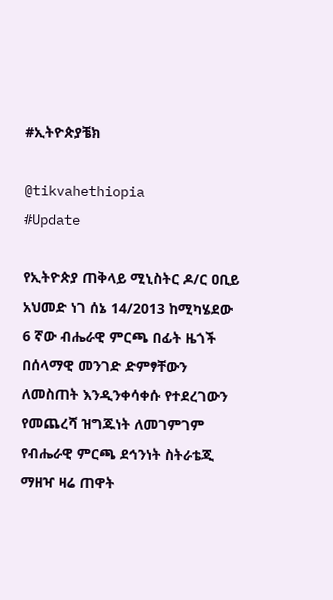#ኢትዮጵያቼክ

@tikvahethiopia
#Update

የኢትዮጵያ ጠቅላይ ሚኒስትር ዶ/ር ዐቢይ አህመድ ነገ ሰኔ 14/2013 ከሚካሄደው 6 ኛው ብሔራዊ ምርጫ በፊት ዜጎች በሰላማዊ መንገድ ድምፃቸውን ለመስጠት እንዲንቀሳቀሱ የተደረገውን የመጨረሻ ዝግጁነት ለመገምገም የብሔራዊ ምርጫ ደኅንነት ስትራቴጂ ማዘዣ ዛሬ ጠዋት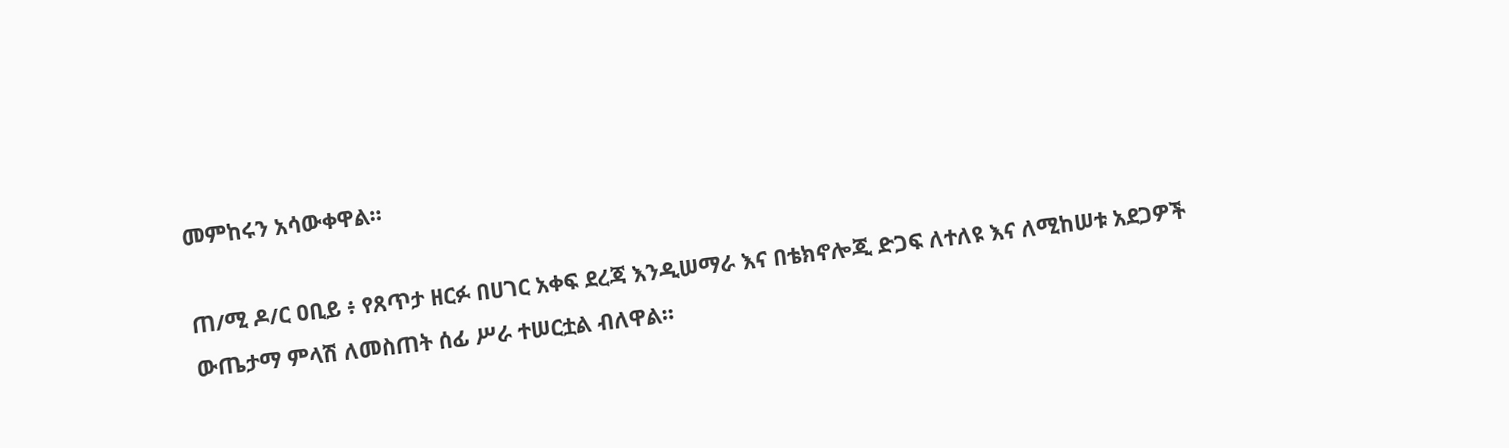መምከሩን አሳውቀዋል።

ጠ/ሚ ዶ/ር ዐቢይ ፥ የጸጥታ ዘርፉ በሀገር አቀፍ ደረጃ እንዲሠማራ እና በቴክኖሎጂ ድጋፍ ለተለዩ እና ለሚከሠቱ አደጋዎች ውጤታማ ምላሽ ለመስጠት ሰፊ ሥራ ተሠርቷል ብለዋል።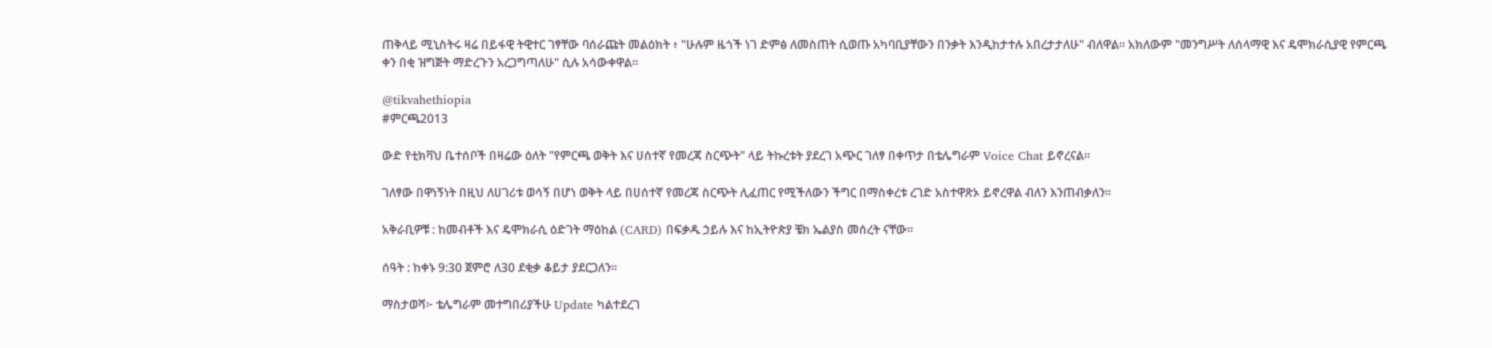ጠቅላይ ሚኒስትሩ ዛሬ በይፋዊ ትዊተር ገፃቸው ባሰራጩት መልዕክት ፥ "ሁሉም ዜጎች ነገ ድምፅ ለመስጠት ሲወጡ አካባቢያቸውን በንቃት እንዲከታተሉ አበረታታለሁ" ብለዋል። አክለውም "መንግሥት ለሰላማዊ እና ዴሞክራሲያዊ የምርጫ ቀን በቂ ዝግጅት ማድረጉን አረጋግጣለሁ" ሲሉ አሳውቀዋል።

@tikvahethiopia
#ምርጫ2013

ውድ የቲክቫህ ቤተሰቦች በዛሬው ዕለት "የምርጫ ወቅት እና ሀሰተኛ የመረጃ ስርጭት" ላይ ትኩረቱት ያደረገ አጭር ገለፃ በቀጥታ በቴሌግራም Voice Chat ይኖረናል።

ገለፃው በዋነኝነት በዚህ ለሀገሪቱ ወሳኝ በሆነ ወቅት ላይ በሀሰተኛ የመረጃ ስርጭት ሊፈጠር የሚችለውን ችግር በማስቀረቱ ረገድ አስተዋጽኦ ይኖረዋል ብለን እንጠብቃለን።

አቅራቢዎቹ : ከመብቶች እና ዴሞክራሲ ዕድገት ማዕከል (CARD) በፍቃዱ ኃይሉ እና ከኢትዮጵያ ቼክ ኤልያስ መሰረት ናቸው።

ሰዓት : ከቀኑ 9:30 ጀምሮ ለ30 ደቂቃ ቆይታ ያደርጋለን።

ማስታወሻ፦ ቴሌግራም መተግበሪያችሁ Update ካልተደረገ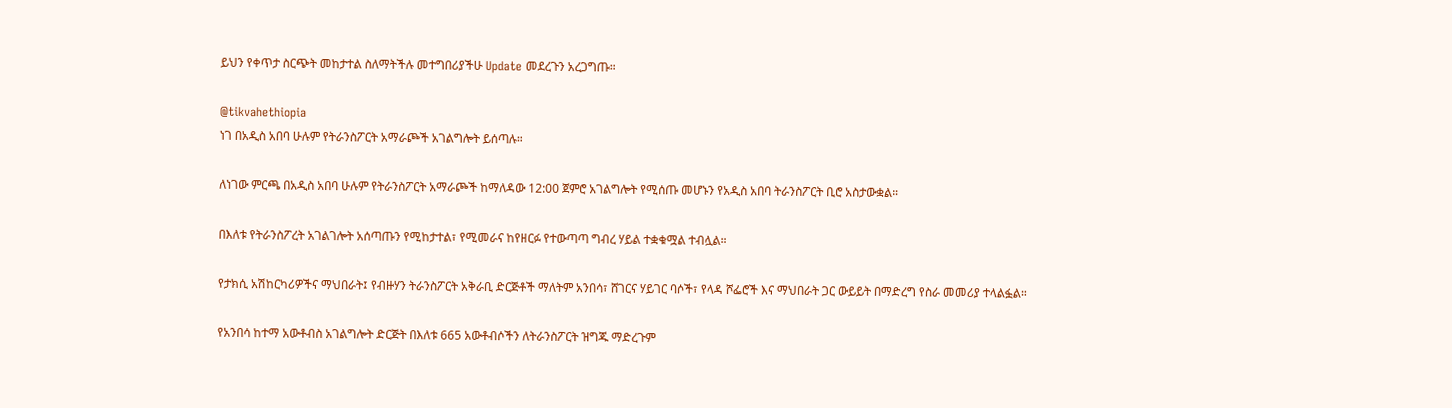ይህን የቀጥታ ስርጭት መከታተል ስለማትችሉ መተግበሪያችሁ Update መደረጉን አረጋግጡ።

@tikvahethiopia
ነገ በአዲስ አበባ ሁሉም የትራንስፖርት አማራጮች አገልግሎት ይሰጣሉ።

ለነገው ምርጫ በአዲስ አበባ ሁሉም የትራንስፖርት አማራጮች ከማለዳው 12:00 ጀምሮ አገልግሎት የሚሰጡ መሆኑን የአዲስ አበባ ትራንስፖርት ቢሮ አስታውቋል።

በእለቱ የትራንስፖረት አገልገሎት አሰጣጡን የሚከታተል፣ የሚመራና ከየዘርፉ የተውጣጣ ግብረ ሃይል ተቋቁሟል ተብሏል።

የታክሲ አሽከርካሪዎችና ማህበራት፤ የብዙሃን ትራንስፖርት አቅራቢ ድርጅቶች ማለትም አንበሳ፣ ሸገርና ሃይገር ባሶች፣ የላዳ ሾፌሮች እና ማህበራት ጋር ውይይት በማድረግ የስራ መመሪያ ተላልፏል።

የአንበሳ ከተማ አውቶብስ አገልግሎት ድርጅት በእለቱ 665 አውቶብሶችን ለትራንስፖርት ዝግጁ ማድረጉም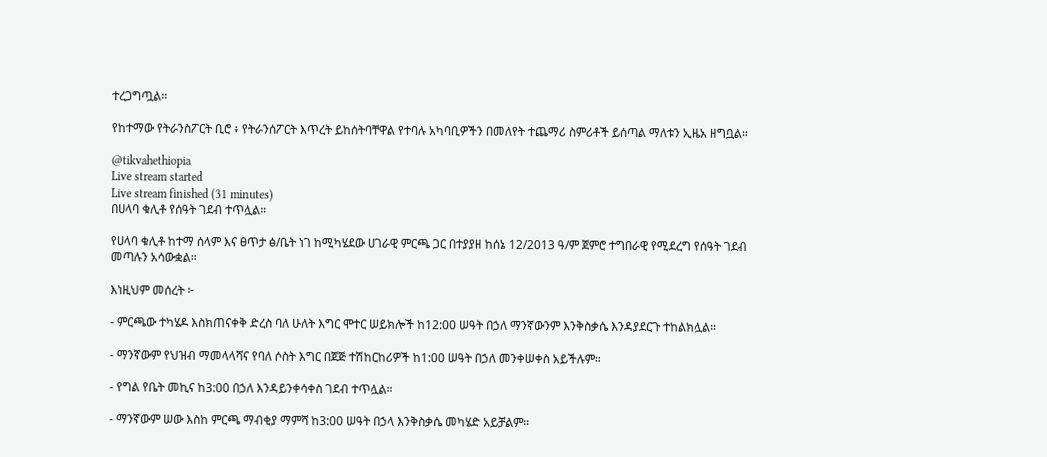ተረጋግጧል።

የከተማው የትራንስፖርት ቢሮ ፥ የትራንሰፖርት እጥረት ይከሰትባቸዋል የተባሉ አካባቢዎችን በመለየት ተጨማሪ ስምሪቶች ይሰጣል ማለቱን ኢዜአ ዘግቧል።

@tikvahethiopia
Live stream started
Live stream finished (31 minutes)
በሀላባ ቁሊቶ የሰዓት ገደብ ተጥሏል።

የሀላባ ቁሊቶ ከተማ ሰላም እና ፀጥታ ፅ/ቤት ነገ ከሚካሄደው ሀገራዊ ምርጫ ጋር በተያያዘ ከሰኔ 12/2013 ዓ/ም ጀምሮ ተግበራዊ የሚደረግ የሰዓት ገደብ መጣሉን አሳውቋል።

እነዚህም መሰረት ፦

- ምርጫው ተካሄዶ እስክጠናቀቅ ድረስ ባለ ሁለት እግር ሞተር ሠይክሎች ከ12:00 ሠዓት በኃለ ማንኛውንም እንቅስቃሴ እንዳያደርጉ ተከልክሏል።

- ማንኛውም የህዝብ ማመላላሻና የባለ ሶስት እግር በጀጅ ተሽከርከሪዎች ከ1:00 ሠዓት በኃለ መንቀሠቀስ አይችሉም።

- የግል የቤት መኪና ከ3:00 በኃለ እንዳይንቀሳቀስ ገደብ ተጥሏል።

- ማንኛውም ሠው እስከ ምርጫ ማብቂያ ማምሻ ከ3:00 ሠዓት በኃላ እንቅስቃሴ መካሄድ አይቻልም።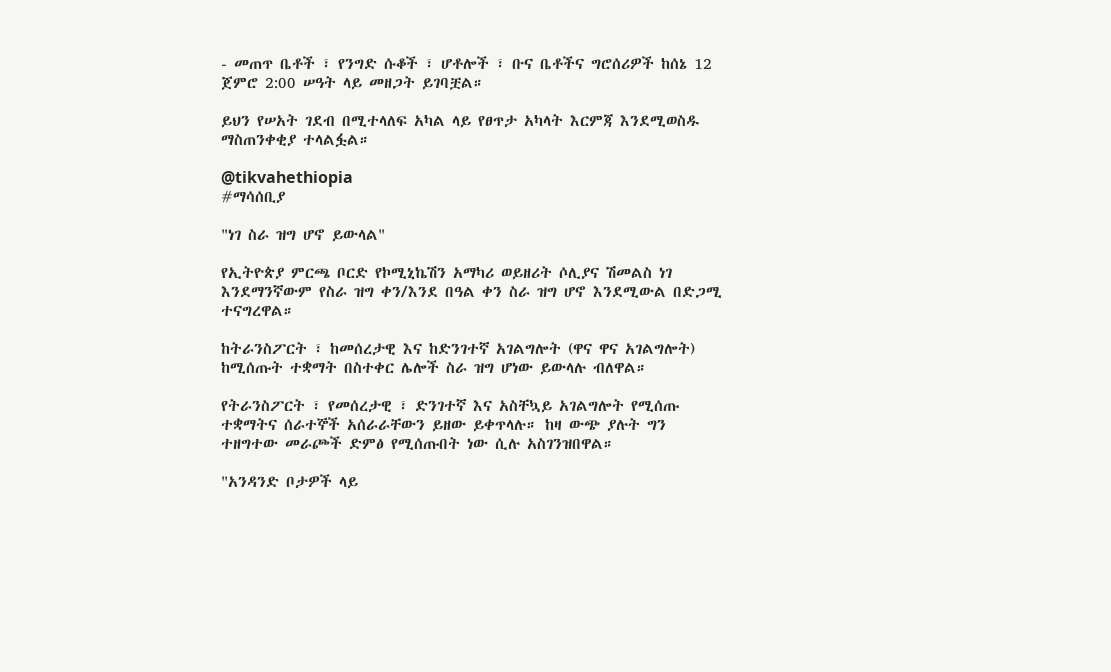- መጠጥ ቤቶች ፣ የንግድ ሱቆች ፣ ሆቶሎች ፣ ቡና ቤቶችና ግሮሰሪዎች ከሰኔ 12 ጀምሮ 2:00 ሠዓት ላይ መዘጋት ይገባቿል።

ይህን የሠአት ገደብ በሚተላለፍ አካል ላይ የፀጥታ አካላት እርምጃ እንደሚወስዱ ማስጠንቀቂያ ተላልፏል።

@tikvahethiopia
#ማሳሰቢያ

"ነገ ስራ ዝግ ሆኖ ይውላል"

የኢትዮጵያ ምርጫ ቦርድ የኮሚኒኬሽን አማካሪ ወይዘሪት ሶሊያና ሽመልስ ነገ እንደማንኛውም የስራ ዝግ ቀን/እንደ በዓል ቀን ስራ ዝግ ሆኖ እንደሚውል በድጋሚ ተናግረዋል።

ከትራንስፖርት ፣ ከመሰረታዊ እና ከድንገተኛ አገልግሎት (ዋና ዋና አገልግሎት) ከሚሰጡት ተቋማት በስተቀር ሌሎች ስራ ዝግ ሆነው ይውላሉ ብለዋል።

የትራንስፖርት ፣ የመሰረታዊ ፣ ድንገተኛ እና አስቸኳይ አገልግሎት የሚሰጡ ተቋማትና ሰራተኞች አሰራራቸውን ይዘው ይቀጥላሉ። ከዛ ውጭ ያሉት ግን ተዘግተው መራጮች ድምፅ የሚሰጡበት ነው ሲሉ አስገንዝበዋል።

"አንዳንድ ቦታዎች ላይ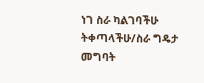ነገ ስራ ካልገባችሁ ትቀጣላችሁ/ስራ ግዴታ መግባት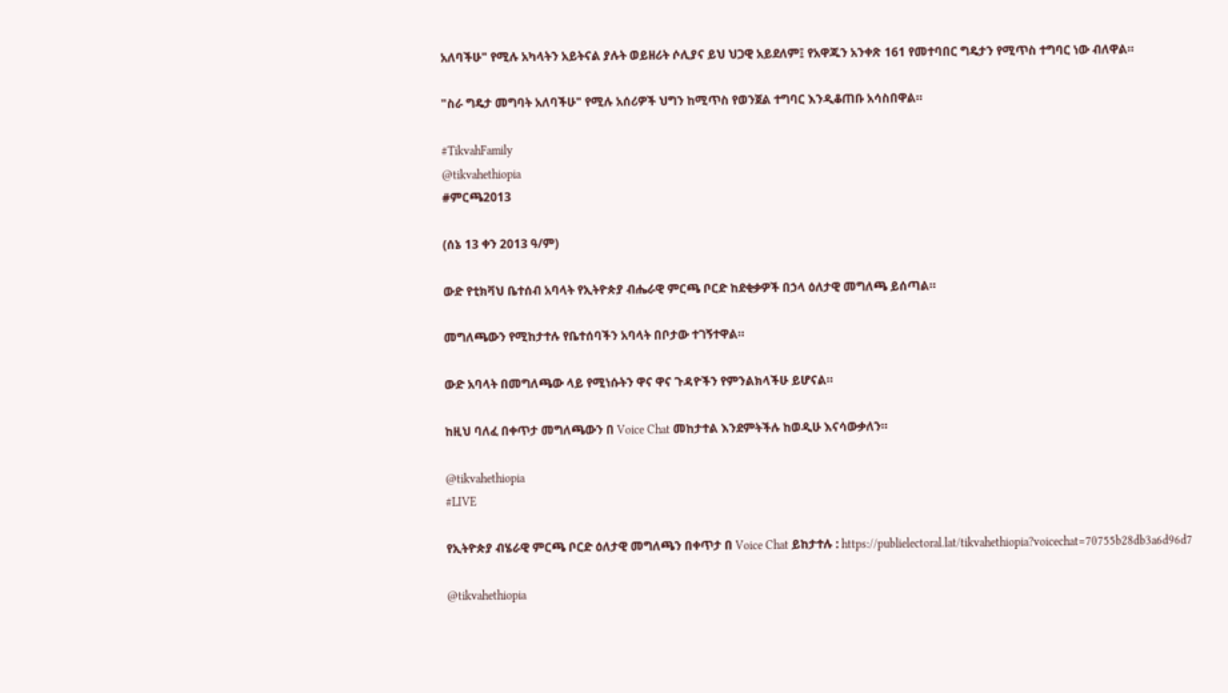አለባችሁ" የሚሉ አካላትን አይትናል ያሉት ወይዘሪት ሶሊያና ይህ ህጋዊ አይደለም፤ የአዋጁን አንቀጽ 161 የመተባበር ግዴታን የሚጥስ ተግባር ነው ብለዋል።

"ስራ ግዴታ መግባት አለባችሁ" የሚሉ አሰሪዎች ህግን ከሚጥስ የወንጀል ተግባር እንዲቆጠቡ አሳስበዋል።

#TikvahFamily
@tikvahethiopia
#ምርጫ2013

(ሰኔ 13 ቀን 2013 ዓ/ም)

ውድ የቲክቫህ ቤተሰብ አባላት የኢትዮጵያ ብሔራዊ ምርጫ ቦርድ ከደቂቃዎች በኃላ ዕለታዊ መግለጫ ይሰጣል።

መግለጫውን የሚከታተሉ የቤተሰባችን አባላት በቦታው ተገኝተዋል።

ውድ አባላት በመግለጫው ላይ የሚነሱትን ዋና ዋና ጉዳዮችን የምንልክላችሁ ይሆናል።

ከዚህ ባለፈ በቀጥታ መግለጫውን በ Voice Chat መከታተል እንደምትችሉ ከወዲሁ እናሳውቃለን።

@tikvahethiopia
#LIVE

የኢትዮጵያ ብሄራዊ ምርጫ ቦርድ ዕለታዊ መግለጫን በቀጥታ በ Voice Chat ይከታተሉ : https://publielectoral.lat/tikvahethiopia?voicechat=70755b28db3a6d96d7

@tikvahethiopia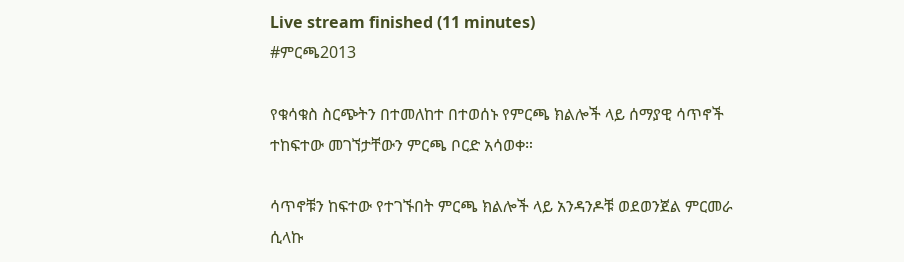Live stream finished (11 minutes)
#ምርጫ2013

የቁሳቁስ ስርጭትን በተመለከተ በተወሰኑ የምርጫ ክልሎች ላይ ሰማያዊ ሳጥኖች ተከፍተው መገኘታቸውን ምርጫ ቦርድ አሳወቀ።

ሳጥኖቹን ከፍተው የተገኙበት ምርጫ ክልሎች ላይ አንዳንዶቹ ወደወንጀል ምርመራ ሲላኩ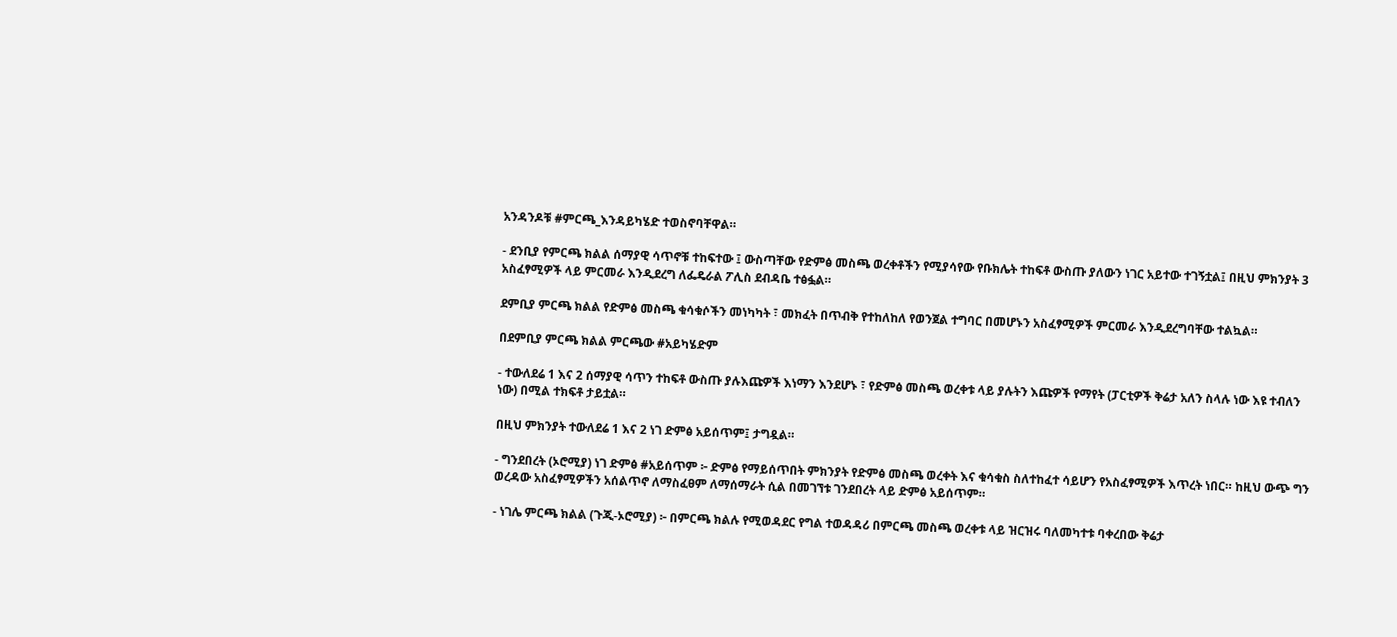አንዳንዶቹ #ምርጫ_እንዳይካሄድ ተወስኖባቸዋል።

- ደንቢያ የምርጫ ክልል ሰማያዊ ሳጥኖቹ ተከፍተው ፤ ውስጣቸው የድምፅ መስጫ ወረቀቶችን የሚያሳየው የቡክሌት ተከፍቶ ውስጡ ያለውን ነገር አይተው ተገኝቷል፤ በዚህ ምክንያት 3 አስፈፃሚዎች ላይ ምርመራ እንዲደረግ ለፌዴራል ፖሊስ ደብዳቤ ተፅፏል።

ደምቢያ ምርጫ ክልል የድምፅ መስጫ ቁሳቁሶችን መነካካት ፣ መክፈት በጥብቅ የተከለከለ የወንጀል ተግባር በመሆኑን አስፈፃሚዎች ምርመራ እንዲደረግባቸው ተልኳል።

በደምቢያ ምርጫ ክልል ምርጫው #አይካሄድም

- ተውለደሬ 1 እና 2 ሰማያዊ ሳጥን ተከፍቶ ውስጡ ያሉእጩዎች እነማን እንደሆኑ ፣ የድምፅ መስጫ ወረቀቱ ላይ ያሉትን እጩዎች የማየት (ፓርቲዎች ቅሬታ አለን ስላሉ ነው እዩ ተብለን ነው) በሚል ተክፍቶ ታይቷል።

በዚህ ምክንያት ተውለደሬ 1 እና 2 ነገ ድምፅ አይሰጥም፤ ታግዷል።

- ግንደበረት (ኦሮሚያ) ነገ ድምፅ #አይሰጥም ፦ ድምፅ የማይሰጥበት ምክንያት የድምፅ መስጫ ወረቀት እና ቁሳቁስ ስለተከፈተ ሳይሆን የአስፈፃሚዎች እጥረት ነበር። ከዚህ ውጭ ግን ወረዳው አስፈፃሚዎችን አሰልጥኖ ለማስፈፀም ለማሰማራት ሲል በመገኘቱ ገንደበረት ላይ ድምፅ አይሰጥም።

- ነገሌ ምርጫ ክልል (ጉጂ-ኦሮሚያ) ፦ በምርጫ ክልሉ የሚወዳደር የግል ተወዳዳሪ በምርጫ መስጫ ወረቀቱ ላይ ዝርዝሩ ባለመካተቱ ባቀረበው ቅሬታ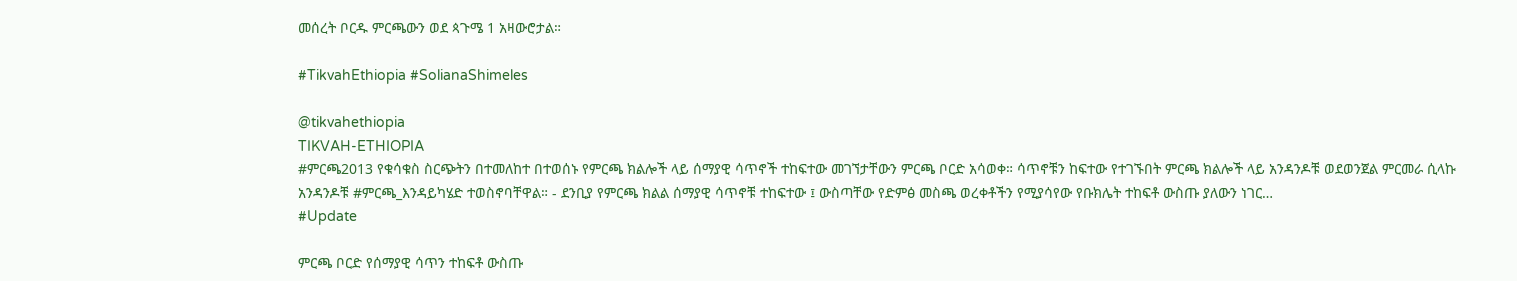መሰረት ቦርዱ ምርጫውን ወደ ጳጉሜ 1 አዛውሮታል።

#TikvahEthiopia #SolianaShimeles

@tikvahethiopia
TIKVAH-ETHIOPIA
#ምርጫ2013 የቁሳቁስ ስርጭትን በተመለከተ በተወሰኑ የምርጫ ክልሎች ላይ ሰማያዊ ሳጥኖች ተከፍተው መገኘታቸውን ምርጫ ቦርድ አሳወቀ። ሳጥኖቹን ከፍተው የተገኙበት ምርጫ ክልሎች ላይ አንዳንዶቹ ወደወንጀል ምርመራ ሲላኩ አንዳንዶቹ #ምርጫ_እንዳይካሄድ ተወስኖባቸዋል። - ደንቢያ የምርጫ ክልል ሰማያዊ ሳጥኖቹ ተከፍተው ፤ ውስጣቸው የድምፅ መስጫ ወረቀቶችን የሚያሳየው የቡክሌት ተከፍቶ ውስጡ ያለውን ነገር…
#Update

ምርጫ ቦርድ የሰማያዊ ሳጥን ተከፍቶ ውስጡ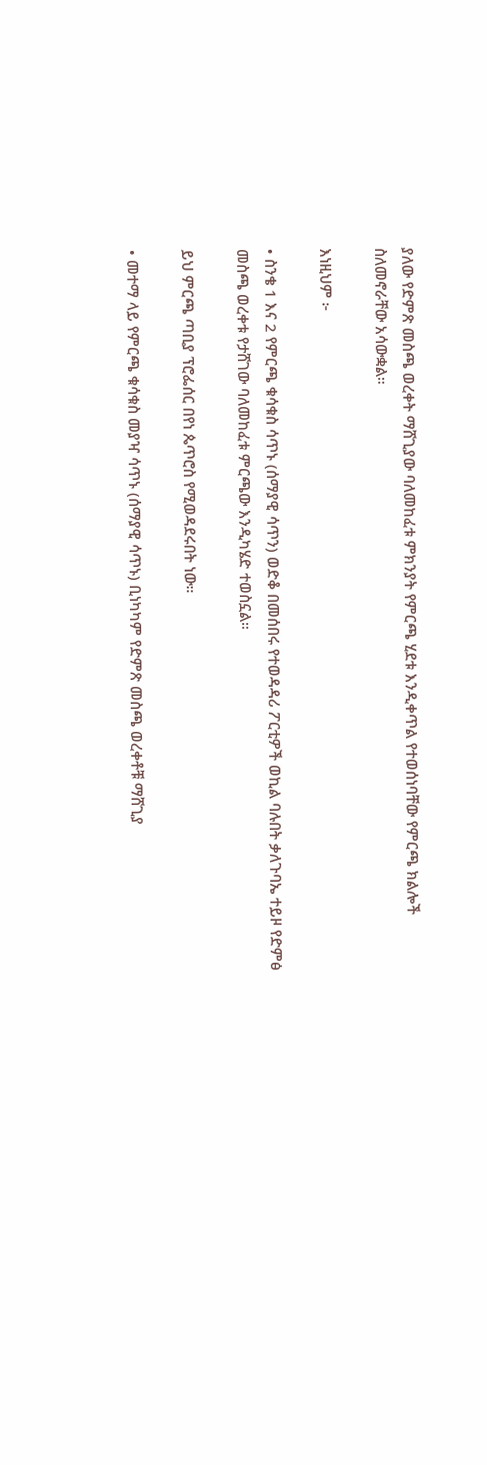ያለው የድምጽ መስጫ ወረቀት ማሸጊያው ባለመከፈቱ ምክንያት የምርጫ ሂደቱ እንዲቀጥል የተወሰነባቸው የምርጫ ክልሎች ስለመኖራቸው አሳውቋል።

እነዚህም ፦

• ስንቄ 1 እና 2 የምርጫ ቁሳቁስ ሳጥኑ (ሰማያዊ ሳጥን) ወድቆ በመሰበሩ የተወዳዳሪ ፖርቲዎች ወኪል ባሉበት ቃለጉባኤ ተይዞ የድምፅ መስጫ ወረቀቱ የታሸገው ባለመከፈቱ ምርጫው እንዲካሄድ ተወስኗል።

ይህ ምርጫ ጣቢያ ፕሮፌሰር በየነ ጴጥሮስ የሚወዳደሩበት ነው።

• መተማ ላይ የምርጫ ቁሳቁስ መያዣ ሳጥኑ (ሰማያዊ ሳጥኑ) ቢነካካም የድምጽ መስጫ ወረቀቶቹ ማሸጊያ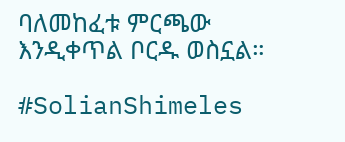ባለመከፈቱ ምርጫው እንዲቀጥል ቦርዱ ወስኗል።

#SolianShimeles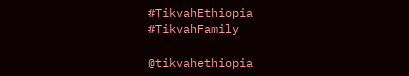#TikvahEthiopia #TikvahFamily

@tikvahethiopia